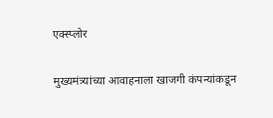एक्स्प्लोर

मुख्यमंत्र्यांच्या आवाहनाला खाजगी कंपन्यांकडून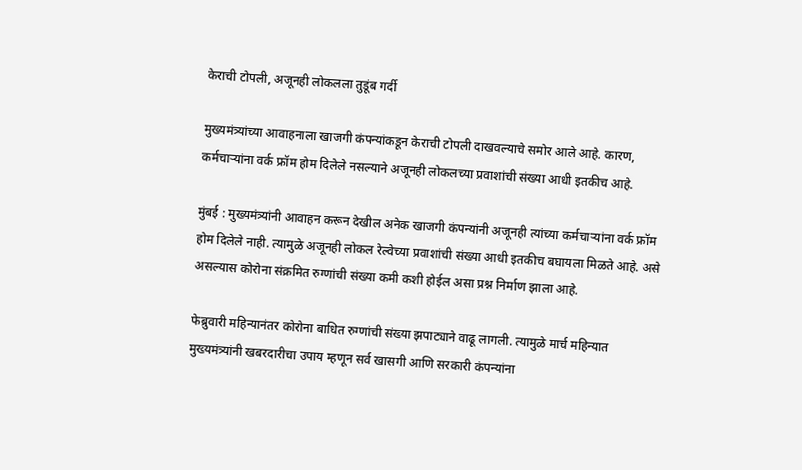केराची टोपली, अजूनही लोकलला तुडूंब गर्दी

मुख्यमंत्र्यांच्या आवाहनाला खाजगी कंपन्यांकडून केराची टोपली दाखवल्याचे समोर आले आहे. कारण, कर्मचाऱ्यांना वर्क फ्रॉम होम दिलेले नसल्याने अजूनही लोकलच्या प्रवाशांची संख्या आधी इतकीच आहे.

मुंबई : मुख्यमंत्र्यांनी आवाहन करून देखील अनेक खाजगी कंपन्यांनी अजूनही त्यांच्या कर्मचाऱ्यांना वर्क फ्रॉम होम दिलेले नाही. त्यामुळे अजूनही लोकल रेल्वेच्या प्रवाशांची संख्या आधी इतकीच बघायला मिळते आहे. असे असल्यास कोरोना संक्रमित रुग्णांची संख्या कमी कशी होईल असा प्रश्न निर्माण झाला आहे.

फेब्रुवारी महिन्यानंतर कोरोना बाधित रुग्णांची संख्या झपाट्याने वाढू लागली. त्यामुळे मार्च महिन्यात मुख्यमंत्र्यांनी खबरदारीचा उपाय म्हणून सर्व खासगी आणि सरकारी कंपन्यांना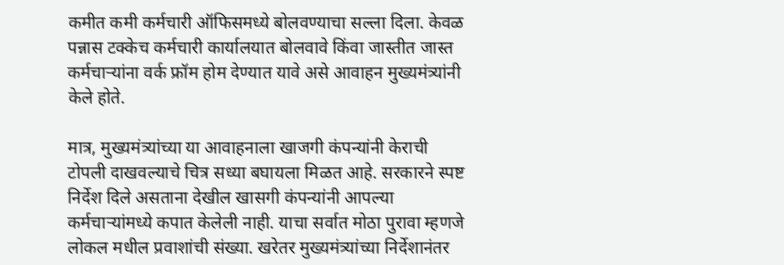कमीत कमी कर्मचारी ऑफिसमध्ये बोलवण्याचा सल्ला दिला. केवळ पन्नास टक्केच कर्मचारी कार्यालयात बोलवावे किंवा जास्तीत जास्त कर्मचाऱ्यांना वर्क फ्रॉम होम देण्यात यावे असे आवाहन मुख्यमंत्र्यांनी केले होते.

मात्र, मुख्यमंत्र्यांच्या या आवाहनाला खाजगी कंपन्यांनी केराची टोपली दाखवल्याचे चित्र सध्या बघायला मिळत आहे. सरकारने स्पष्ट निर्देश दिले असताना देखील खासगी कंपन्यांनी आपल्या कर्मचाऱ्यांमध्ये कपात केलेली नाही. याचा सर्वात मोठा पुरावा म्हणजे लोकल मधील प्रवाशांची संख्या. खरेतर मुख्यमंत्र्यांच्या निर्देशानंतर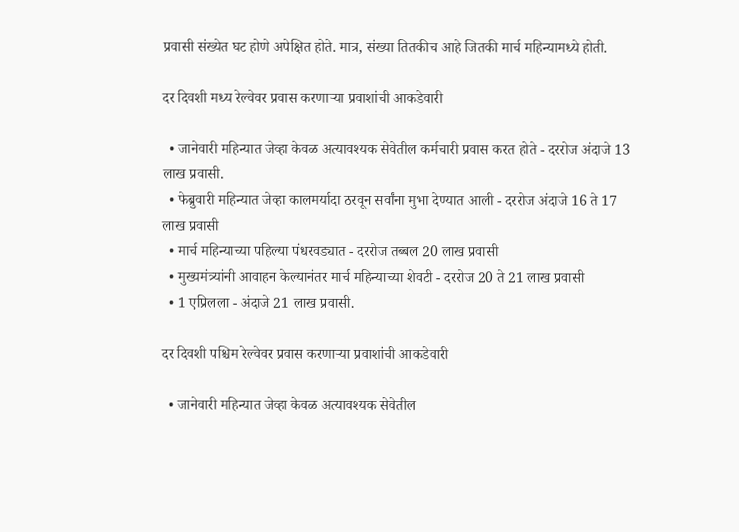प्रवासी संख्येत घट होणे अपेक्षित होते. मात्र, संख्या तितकीच आहे जितकी मार्च महिन्यामध्ये होती.

दर दिवशी मध्य रेल्वेवर प्रवास करणाऱ्या प्रवाशांची आकडेवारी

  • जानेवारी महिन्यात जेव्हा केवळ अत्यावश्यक सेवेतील कर्मचारी प्रवास करत होते - दररोज अंदाजे 13 लाख प्रवासी.
  • फेब्रुवारी महिन्यात जेव्हा कालमर्यादा ठरवून सर्वांना मुभा देण्यात आली - दररोज अंदाजे 16 ते 17 लाख प्रवासी
  • मार्च महिन्याच्या पहिल्या पंधरवड्यात - दररोज तब्बल 20 लाख प्रवासी
  • मुख्यमंत्र्यांनी आवाहन केल्यानंतर मार्च महिन्याच्या शेवटी - दररोज 20 ते 21 लाख प्रवासी
  • 1 एप्रिलला - अंदाजे 21 लाख प्रवासी.

दर दिवशी पश्चिम रेल्वेवर प्रवास करणाऱ्या प्रवाशांची आकडेवारी

  • जानेवारी महिन्यात जेव्हा केवळ अत्यावश्यक सेवेतील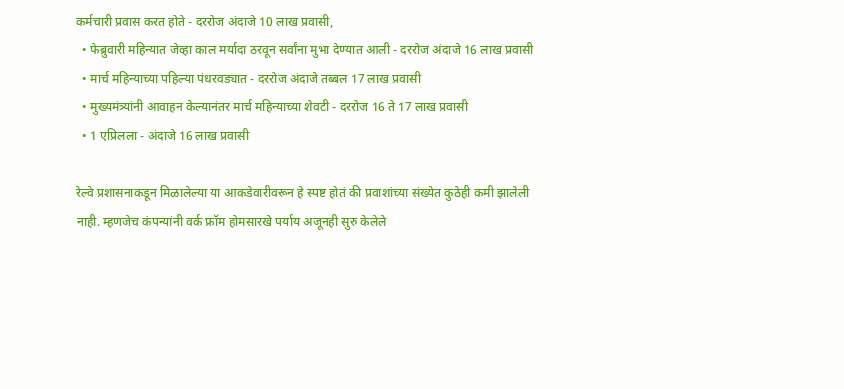कर्मचारी प्रवास करत होते - दररोज अंदाजे 10 लाख प्रवासी,
  • फेब्रुवारी महिन्यात जेव्हा काल मर्यादा ठरवून सर्वांना मुभा देण्यात आली - दररोज अंदाजे 16 लाख प्रवासी
  • मार्च महिन्याच्या पहिल्या पंधरवड्यात - दररोज अंदाजे तब्बल 17 लाख प्रवासी
  • मुख्यमंत्र्यांनी आवाहन केल्यानंतर मार्च महिन्याच्या शेवटी - दररोज 16 ते 17 लाख प्रवासी
  • 1 एप्रिलला - अंदाजे 16 लाख प्रवासी

रेल्वे प्रशासनाकडून मिळालेल्या या आकडेवारीवरून हे स्पष्ट होतं की प्रवाशांच्या संख्येत कुठेही कमी झालेली नाही. म्हणजेच कंपन्यांनी वर्क फ्रॉम होमसारखे पर्याय अजूनही सुरु केलेले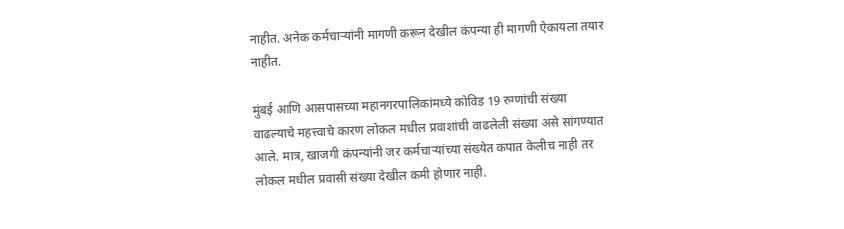नाहीत. अनेक कर्मचाऱ्यांनी मागणी करून देखील कंपन्या ही मागणी ऐकायला तयार नाहीत.

मुंबई आणि आसपासच्या महानगरपालिकांमध्ये कोविड 19 रुग्णांची संख्या वाढल्याचे महत्त्वाचे कारण लोकल मधील प्रवाशांची वाढलेली संख्या असे सांगण्यात आले. मात्र, खाजगी कंपन्यांनी जर कर्मचाऱ्यांच्या संख्येत कपात केलीच नाही तर लोकल मधील प्रवासी संख्या देखील कमी होणार नाही.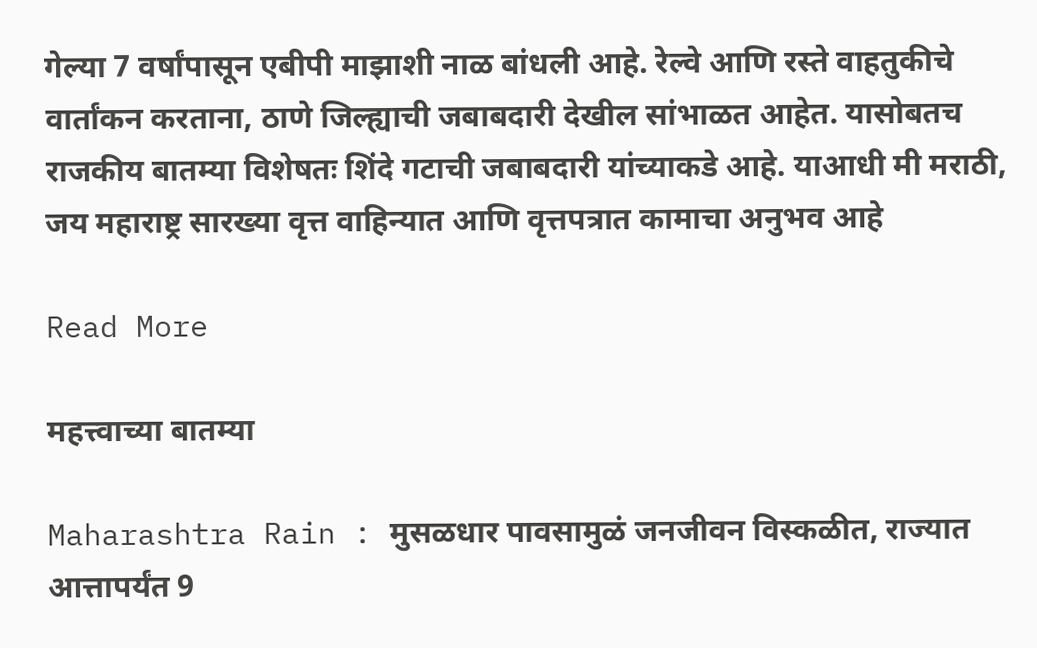गेल्या 7 वर्षांपासून एबीपी माझाशी नाळ बांधली आहे. रेल्वे आणि रस्ते वाहतुकीचे वार्तांकन करताना, ठाणे जिल्ह्याची जबाबदारी देखील सांभाळत आहेत. यासोबतच राजकीय बातम्या विशेषतः शिंदे गटाची जबाबदारी यांच्याकडे आहे. याआधी मी मराठी, जय महाराष्ट्र सारख्या वृत्त वाहिन्यात आणि वृत्तपत्रात कामाचा अनुभव आहे

Read More

महत्त्वाच्या बातम्या

Maharashtra Rain : मुसळधार पावसामुळं जनजीवन विस्कळीत, राज्यात आत्तापर्यंत 9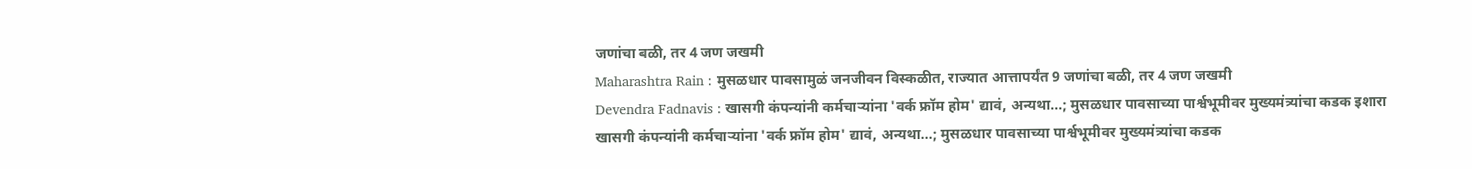जणांचा बळी, तर 4 जण जखमी
Maharashtra Rain : मुसळधार पावसामुळं जनजीवन विस्कळीत, राज्यात आत्तापर्यंत 9 जणांचा बळी, तर 4 जण जखमी
Devendra Fadnavis : खासगी कंपन्यांनी कर्मचाऱ्यांना 'वर्क फ्रॉम होम' द्यावं, अन्यथा...; मुसळधार पावसाच्या पार्श्वभूमीवर मुख्यमंत्र्यांचा कडक इशारा
खासगी कंपन्यांनी कर्मचाऱ्यांना 'वर्क फ्रॉम होम' द्यावं, अन्यथा...; मुसळधार पावसाच्या पार्श्वभूमीवर मुख्यमंत्र्यांचा कडक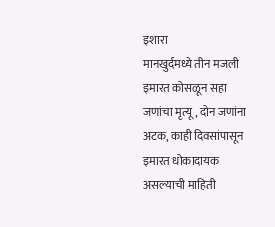इशारा
मानखुर्दमध्ये तीन मजली इमारत कोसळून सहा जणांचा मृत्यू, दोन जणांना अटक, काही दिवसांपासून इमारत धोकादायक असल्याची माहिती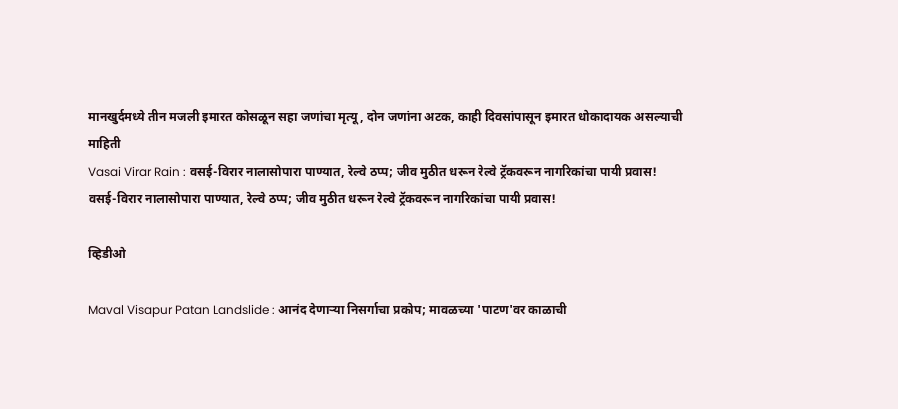मानखुर्दमध्ये तीन मजली इमारत कोसळून सहा जणांचा मृत्यू, दोन जणांना अटक, काही दिवसांपासून इमारत धोकादायक असल्याची माहिती
Vasai Virar Rain : वसई-विरार नालासोपारा पाण्यात, रेल्वे ठप्प; जीव मुठीत धरून रेल्वे ट्रॅकवरून नागरिकांचा पायी प्रवास!
वसई-विरार नालासोपारा पाण्यात, रेल्वे ठप्प; जीव मुठीत धरून रेल्वे ट्रॅकवरून नागरिकांचा पायी प्रवास!

व्हिडीओ

Maval Visapur Patan Landslide : आनंद देणाऱ्या निसर्गाचा प्रकोप; मावळच्या 'पाटण'वर काळाची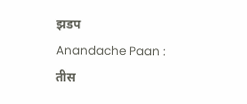झडप
Anandache Paan : तीस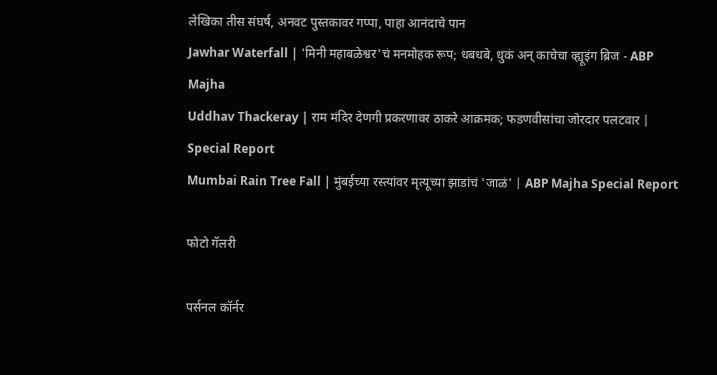लेखिका तीस संघर्ष, अनवट पुस्तकावर गप्पा, पाहा आनंदाचे पान
Jawhar Waterfall | 'मिनी महाबळेश्वर'चं मनमोहक रूप; धबधबे, धुकं अन् काचेचा व्ह्यूइंग ब्रिज - ABP Majha
Uddhav Thackeray | राम मंदिर देणगी प्रकरणावर ठाकरे आक्रमक; फडणवीसांचा जोरदार पलटवार | Special Report
Mumbai Rain Tree Fall | मुंबईच्या रस्त्यांवर मृत्यूच्या झाडांचं 'जाळं' | ABP Majha Special Report

फोटो गॅलरी

पर्सनल कॉर्नर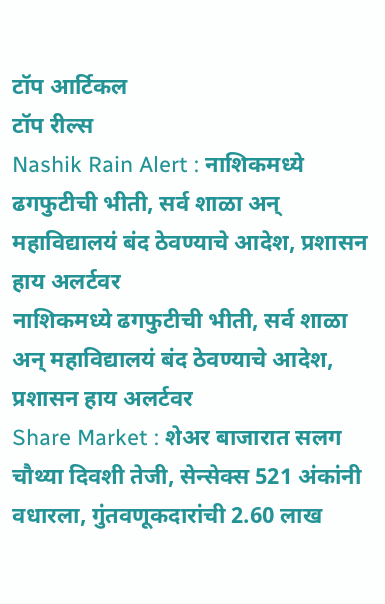टॉप आर्टिकल
टॉप रील्स
Nashik Rain Alert : नाशिकमध्ये ढगफुटीची भीती, सर्व शाळा अन् महाविद्यालयं बंद ठेवण्याचे आदेश, प्रशासन हाय अलर्टवर
नाशिकमध्ये ढगफुटीची भीती, सर्व शाळा अन् महाविद्यालयं बंद ठेवण्याचे आदेश, प्रशासन हाय अलर्टवर
Share Market : शेअर बाजारात सलग चौथ्या दिवशी तेजी, सेन्सेक्स 521 अंकांनी वधारला, गुंतवणूकदारांची 2.60 लाख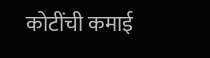कोटींची कमाई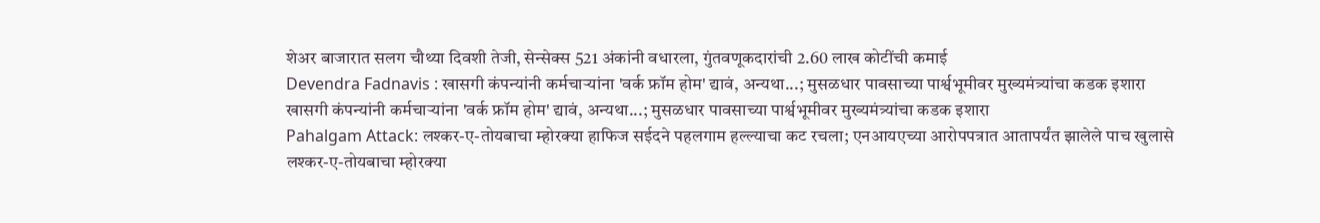शेअर बाजारात सलग चौथ्या दिवशी तेजी, सेन्सेक्स 521 अंकांनी वधारला, गुंतवणूकदारांची 2.60 लाख कोटींची कमाई
Devendra Fadnavis : खासगी कंपन्यांनी कर्मचाऱ्यांना 'वर्क फ्रॉम होम' द्यावं, अन्यथा...; मुसळधार पावसाच्या पार्श्वभूमीवर मुख्यमंत्र्यांचा कडक इशारा
खासगी कंपन्यांनी कर्मचाऱ्यांना 'वर्क फ्रॉम होम' द्यावं, अन्यथा...; मुसळधार पावसाच्या पार्श्वभूमीवर मुख्यमंत्र्यांचा कडक इशारा
Pahalgam Attack: लश्कर-ए-तोयबाचा म्होरक्या हाफिज सईदने पहलगाम हल्ल्याचा कट रचला; एनआयएच्या आरोपपत्रात आतापर्यंत झालेले पाच खुलासे
लश्कर-ए-तोयबाचा म्होरक्या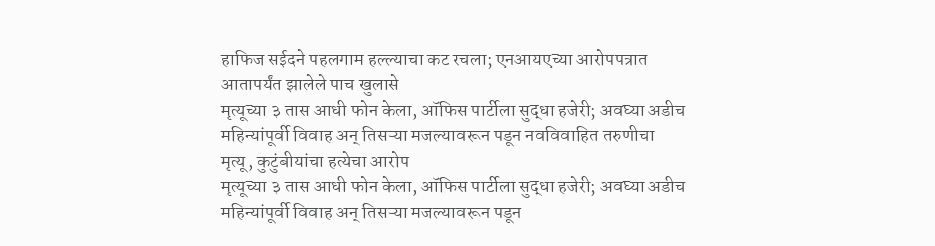हाफिज सईदने पहलगाम हल्ल्याचा कट रचला; एनआयएच्या आरोपपत्रात आतापर्यंत झालेले पाच खुलासे
मृत्यूच्या ३ तास आधी फोन केला, ऑफिस पार्टीला सुद्धा हजेरी; अवघ्या अडीच महिन्यांपूर्वी विवाह अन् तिसऱ्या मजल्यावरून पडून नवविवाहित तरुणीचा मृत्यू, कुटुंबीयांचा हत्येचा आरोप
मृत्यूच्या ३ तास आधी फोन केला, ऑफिस पार्टीला सुद्धा हजेरी; अवघ्या अडीच महिन्यांपूर्वी विवाह अन् तिसऱ्या मजल्यावरून पडून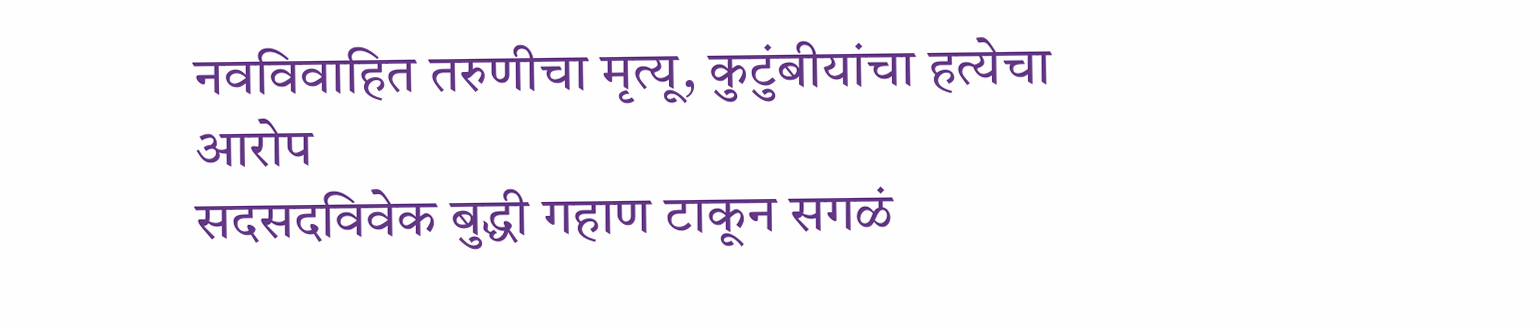नवविवाहित तरुणीचा मृत्यू, कुटुंबीयांचा हत्येचा आरोप
सदसदविवेक बुद्धी गहाण टाकून सगळं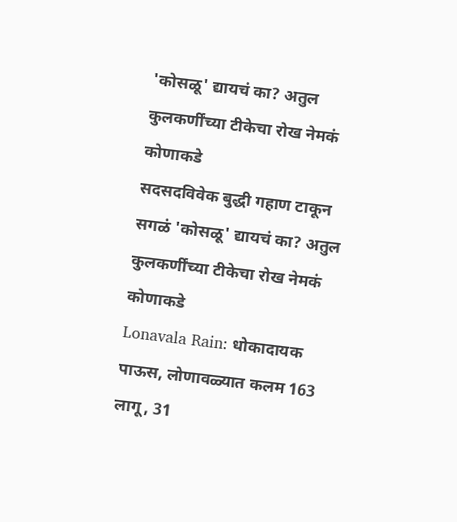'कोसळू' द्यायचं का? अतुल कुलकर्णींच्या टीकेचा रोख नेमकं कोणाकडे
सदसदविवेक बुद्धी गहाण टाकून सगळं 'कोसळू' द्यायचं का? अतुल कुलकर्णींच्या टीकेचा रोख नेमकं कोणाकडे
Lonavala Rain: धोकादायक पाऊस, लोणावळ्यात कलम 163 लागू, 31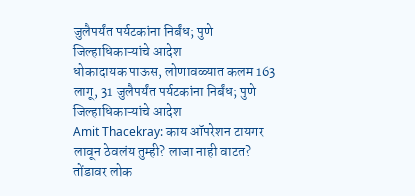जुलैपर्यंत पर्यटकांना निर्बंध; पुणे जिल्हाधिकाऱ्यांचे आदेश
धोकादायक पाऊस, लोणावळ्यात कलम 163 लागू, 31 जुलैपर्यंत पर्यटकांना निर्बंध; पुणे जिल्हाधिकाऱ्यांचे आदेश
Amit Thacekray: काय ऑपरेशन टायगर लावून ठेवलंय तुम्ही? लाजा नाही वाटत? तोंडावर लोक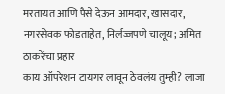मरतायत आणि पैसे देऊन आमदार, खासदार, नगरसेवक फोडताहेत, निर्लज्जपणे चालूय; अमित ठाकरेंचा प्रहार
काय ऑपरेशन टायगर लावून ठेवलंय तुम्ही? लाजा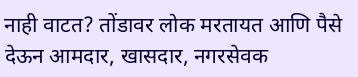नाही वाटत? तोंडावर लोक मरतायत आणि पैसे देऊन आमदार, खासदार, नगरसेवक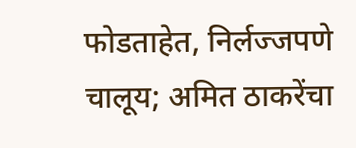फोडताहेत, निर्लज्जपणे चालूय; अमित ठाकरेंचा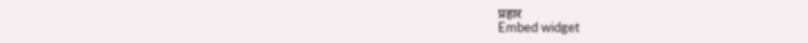प्रहार
Embed widget